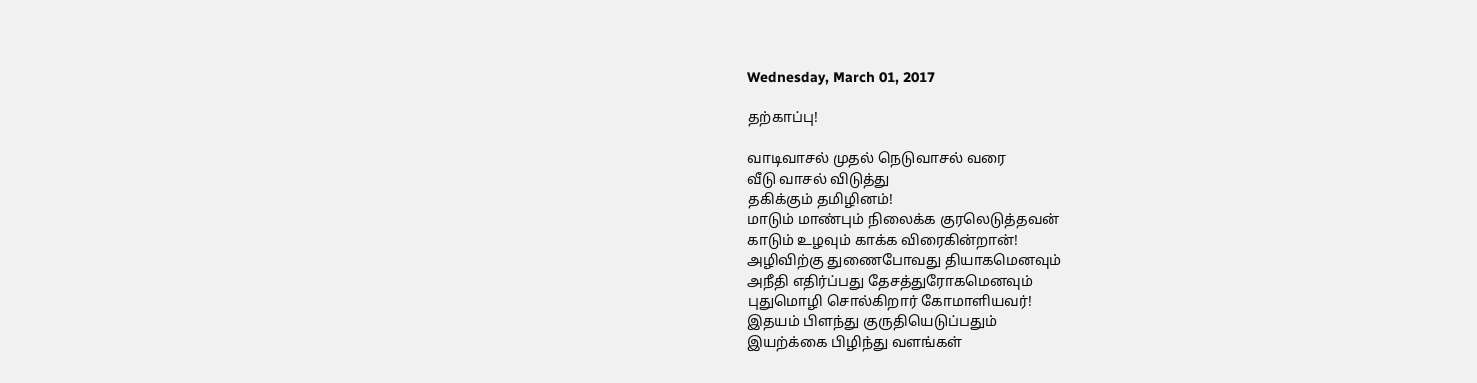Wednesday, March 01, 2017

தற்காப்பு!

வாடிவாசல் முதல் நெடுவாசல் வரை
வீடு வாசல் விடுத்து
தகிக்கும் தமிழினம்!
மாடும் மாண்பும் நிலைக்க குரலெடுத்தவன்
காடும் உழவும் காக்க விரைகின்றான்!
அழிவிற்கு துணைபோவது தியாகமெனவும்
அநீதி எதிர்ப்பது தேசத்துரோகமெனவும்
புதுமொழி சொல்கிறார் கோமாளியவர்!
இதயம் பிளந்து குருதியெடுப்பதும்
இயற்க்கை பிழிந்து வளங்கள்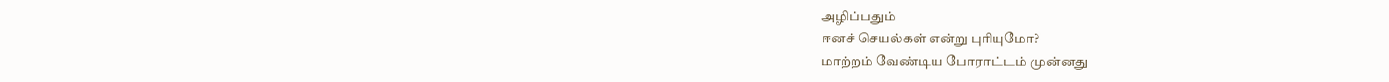அழிப்பதும்
ஈனச் செயல்கள் என்று புரியுமோ?
மாற்றம் வேண்டிய போராட்டம் முன்னது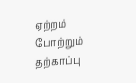ஏற்றம் போற்றும் தற்காப்பு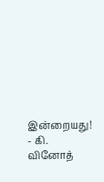இன்றையது!
- கி. வினோத்